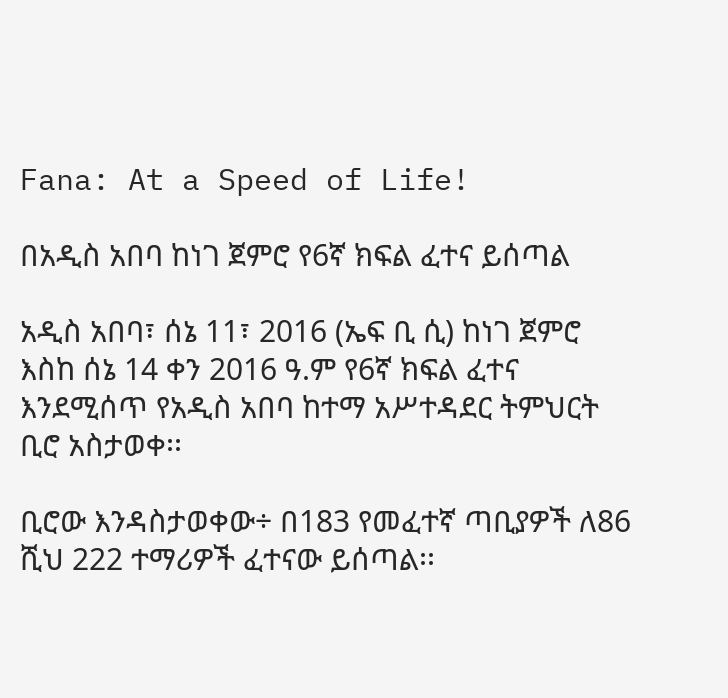Fana: At a Speed of Life!

በአዲስ አበባ ከነገ ጀምሮ የ6ኛ ክፍል ፈተና ይሰጣል

አዲስ አበባ፣ ሰኔ 11፣ 2016 (ኤፍ ቢ ሲ) ከነገ ጀምሮ እስከ ሰኔ 14 ቀን 2016 ዓ.ም የ6ኛ ክፍል ፈተና እንደሚሰጥ የአዲስ አበባ ከተማ አሥተዳደር ትምህርት ቢሮ አስታወቀ፡፡

ቢሮው እንዳስታወቀው÷ በ183 የመፈተኛ ጣቢያዎች ለ86 ሺህ 222 ተማሪዎች ፈተናው ይሰጣል፡፡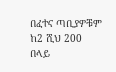በፈተና ጣቢያዎቹም ከ2 ሺህ 200 በላይ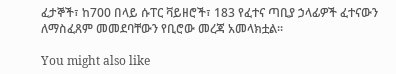ፈታኞች፣ ከ700 በላይ ሱፐር ቫይዘሮች፣ 183 የፈተና ጣቢያ ኃላፊዎች ፈተናውን ለማስፈጸም መመደባቸውን የቢሮው መረጃ አመላክቷል፡፡

You might also like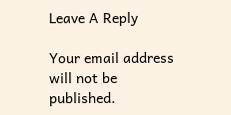Leave A Reply

Your email address will not be published.